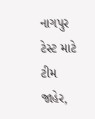નાગપુર ટેસ્ટ માટે ટીમ જાહેર,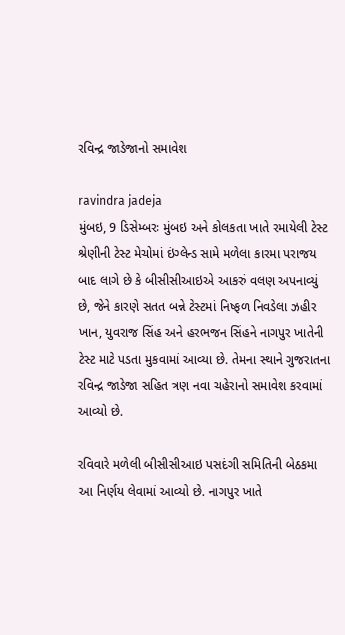રવિન્દ્ર જાડેજાનો સમાવેશ

ravindra jadeja
મુંબઇ, 9 ડિસેમ્બરઃ મુંબઇ અને કોલકતા ખાતે રમાયેલી ટેસ્ટ શ્રેણીની ટેસ્ટ મેચોમાં ઇંગ્લેન્ડ સામે મળેલા કારમા પરાજય બાદ લાગે છે કે બીસીસીઆઇએ આકરું વલણ અપનાવ્યું છે, જેને કારણે સતત બન્ને ટેસ્ટમાં નિષ્ફળ નિવડેલા ઝહીર ખાન, યુવરાજ સિંહ અને હરભજન સિંહને નાગપુર ખાતેની ટેસ્ટ માટે પડતા મુકવામાં આવ્યા છે. તેમના સ્થાને ગુજરાતના રવિન્દ્ર જાડેજા સહિત ત્રણ નવા ચહેરાનો સમાવેશ કરવામાં આવ્યો છે.

રવિવારે મળેલી બીસીસીઆઇ પસદંગી સમિતિની બેઠકમા આ નિર્ણય લેવામાં આવ્યો છે. નાગપુર ખાતે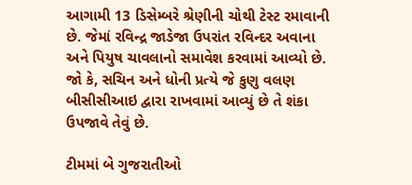આગામી 13 ડિસેમ્બરે શ્રેણીની ચોથી ટેસ્ટ રમાવાની છે. જેમાં રવિન્દ્ર જાડેજા ઉપરાંત રવિન્દર અવાના અને પિયુષ ચાવલાનો સમાવેશ કરવામાં આવ્યો છે. જો કે, સચિન અને ધોની પ્રત્યે જે કુણુ વલણ બીસીસીઆઇ દ્વારા રાખવામાં આવ્યું છે તે શંકા ઉપજાવે તેવું છે.

ટીમમાં બે ગુજરાતીઓ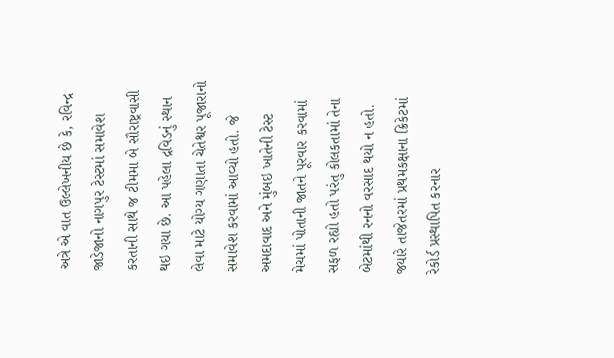અત્રે એ વાત ઉલ્લેખનીય છે કે, રવિન્દ્ર જાડેજાનો નાગપુર ટેસ્ટમાં સમાવેશ કરતાની સાથે જ ટીમમા બે સૌરાષ્ટ્રવાસી થઇ ગયા છે. આ પહેલા દ્રવિડનું સ્થાન લેવા માટે યોગ્ય ગણાતા ચેતેશ્વર પૂજારાનો સમાવેશ કરવામાં આવ્યો હતો. જે અમદાવાદ અને મુંબઇ ખાતેની ટેસ્ટ મેચમાં પોતાની જાતને પૂરવાર કરવામાં સફળ રહ્યો હતો પરંતુ કોલકતામાં તેના બેટમાંથી રનનો વરસાદ થયો ન હતો. જ્યારે તાજેતરમાં પ્રથમકક્ષાના ક્રિકેટમાં રેકોર્ડ પ્રસ્થાપિત કરનાર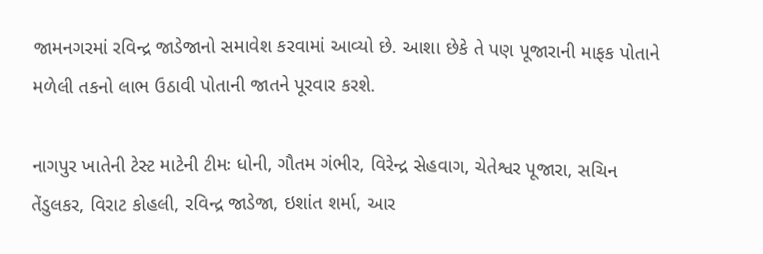જામનગરમાં રવિન્દ્ર જાડેજાનો સમાવેશ કરવામાં આવ્યો છે. આશા છેકે તે પણ પૂજારાની માફક પોતાને મળેલી તકનો લાભ ઉઠાવી પોતાની જાતને પૂરવાર કરશે.

નાગપુર ખાતેની ટેસ્ટ માટેની ટીમઃ ધોની, ગૌતમ ગંભીર, વિરેન્દ્ર સેહવાગ, ચેતેશ્વર પૂજારા, સચિન તેંડુલકર, વિરાટ કોહલી, રવિન્દ્ર જાડેજા, ઇશાંત શર્મા, આર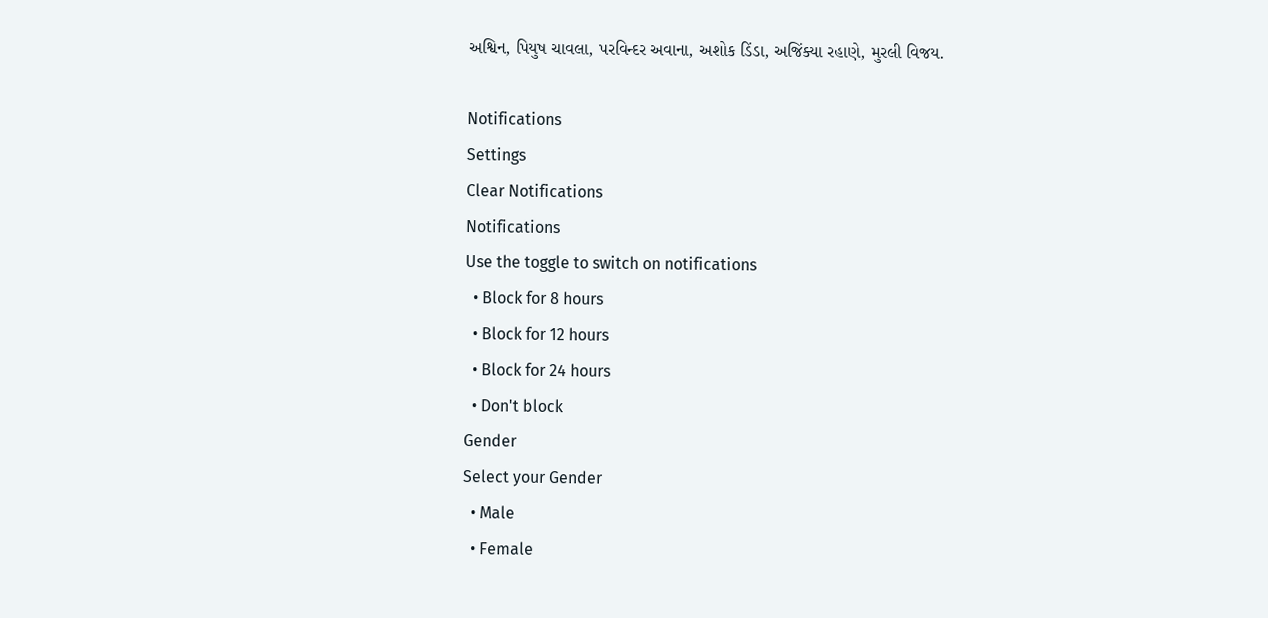અશ્વિન, પિયુષ ચાવલા, પરવિન્દર અવાના, અશોક ડિંડા, અજિંક્યા રહાણે, મુરલી વિજય.

Notifications
Settings
Clear Notifications
Notifications
Use the toggle to switch on notifications
  • Block for 8 hours
  • Block for 12 hours
  • Block for 24 hours
  • Don't block
Gender
Select your Gender
  • Male
  • Female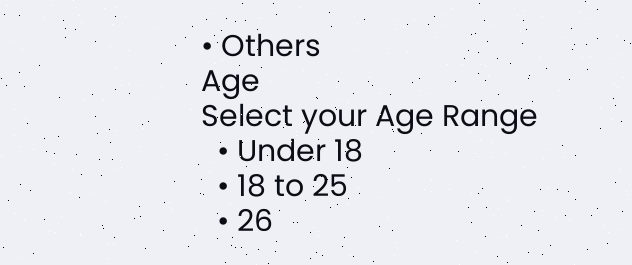• Others
Age
Select your Age Range
  • Under 18
  • 18 to 25
  • 26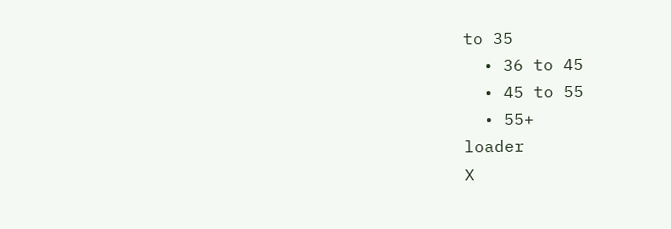to 35
  • 36 to 45
  • 45 to 55
  • 55+
loader
X